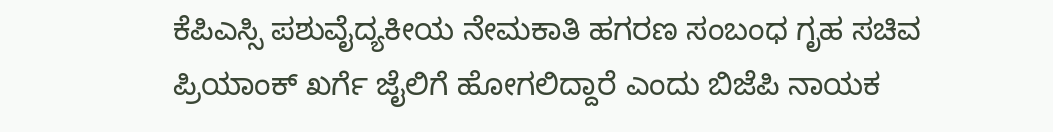ಕೆಪಿಎಸ್ಸಿ ಪಶುವೈದ್ಯಕೀಯ ನೇಮಕಾತಿ ಹಗರಣ ಸಂಬಂಧ ಗೃಹ ಸಚಿವ ಪ್ರಿಯಾಂಕ್ ಖರ್ಗೆ ಜೈಲಿಗೆ ಹೋಗಲಿದ್ದಾರೆ ಎಂದು ಬಿಜೆಪಿ ನಾಯಕ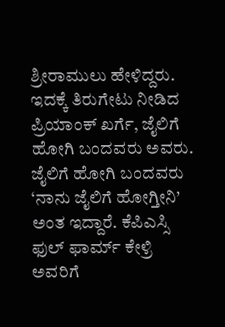ಶ್ರೀರಾಮುಲು ಹೇಳಿದ್ದರು. ಇದಕ್ಕೆ ತಿರುಗೇಟು ನೀಡಿದ ಪ್ರಿಯಾಂಕ್ ಖರ್ಗೆ, ಜೈಲಿಗೆ ಹೋಗಿ ಬಂದವರು ಅವರು. ಜೈಲಿಗೆ ಹೋಗಿ ಬಂದವರು ‘ನಾನು ಜೈಲಿಗೆ ಹೋಗ್ತೀನಿ’ ಅಂತ ಇದ್ದಾರೆ. ಕೆಪಿಎಸ್ಸಿ ಫುಲ್ ಫಾರ್ಮ್ ಕೇಳ್ರಿ ಅವರಿಗೆ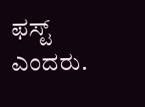ಫಸ್ಟ್ ಎಂದರು.